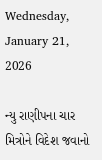Wednesday, January 21, 2026

ન્યુ રાણીપના ચાર મિત્રોને વિદેશ જવાનો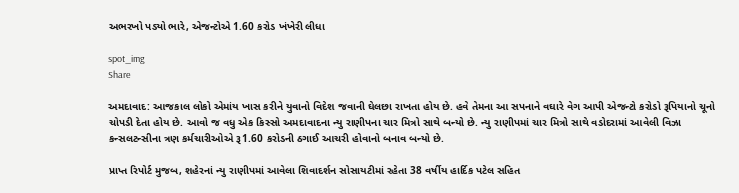અભરખો પડ્યો ભારે, એજન્ટોએ 1.60 કરોડ ખંખેરી લીધા

spot_img
Share

અમદાવાદ: આજકાલ લોકો એમાંય ખાસ કરીને યુવાનો વિદેશ જવાની ઘેલછા રાખતા હોય છે. હવે તેમના આ સપનાને વઘારે વેગ આપી એજન્ટો કરોડો રૂપિયાનો ચૂનો ચોપડી દેતા હોય છે. આવો જ વધુ એક કિસ્સો અમદાવાદના ન્યુ રાણીપના ચાર મિત્રો સાથે બન્યો છે. ન્યુ રાણીપમાં ચાર મિત્રો સાથે વડોદરામાં આવેલી વિઝા કન્સલટન્સીના ત્રણ કર્મચારીઓએ રૂ1.60 કરોડની ઠગાઈ આચરી હોવાનો બનાવ બન્યો છે.

પ્રાપ્ત રિપોર્ટ મુજબ, શહેરનાં ન્યુ રાણીપમાં આવેલા શિવાદર્શન સોસાયટીમાં રહેતા 38 વર્ષીય હાર્દિક પટેલ સહિત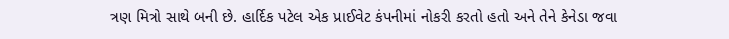ત્રણ મિત્રો સાથે બની છે. હાર્દિક પટેલ એક પ્રાઈવેટ કંપનીમાં નોકરી કરતો હતો અને તેને કેનેડા જવા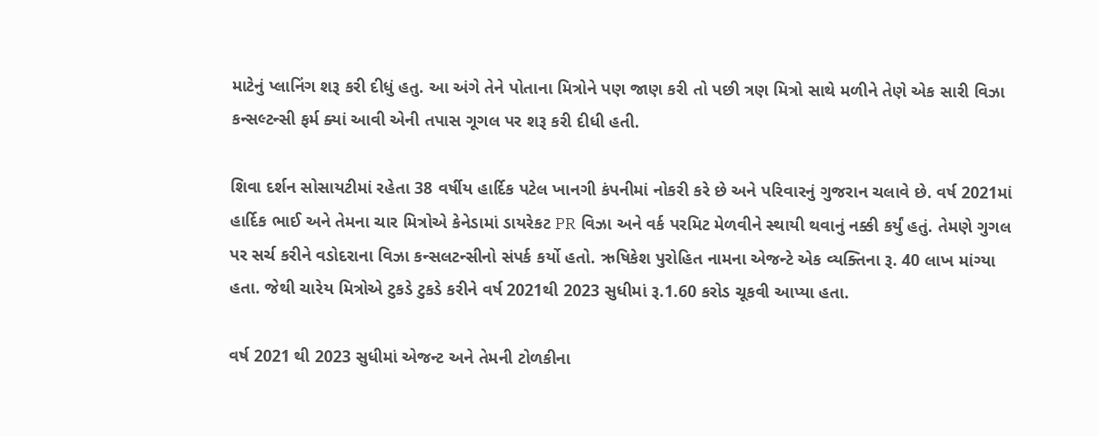માટેનું પ્લાનિંગ શરૂ કરી દીધું હતુ. આ અંગે તેને પોતાના મિત્રોને પણ જાણ કરી તો પછી ત્રણ મિત્રો સાથે મળીને તેણે એક સારી વિઝા કન્સલ્ટન્સી ફર્મ ક્યાં આવી એની તપાસ ગૂગલ પર શરૂ કરી દીધી હતી.

શિવા દર્શન સોસાયટીમાં રહેતા 38 વર્ષીય હાર્દિક પટેલ ખાનગી કંપનીમાં નોકરી કરે છે અને પરિવારનું ગુજરાન ચલાવે છે. વર્ષ 2021માં હાર્દિક ભાઈ અને તેમના ચાર મિત્રોએ કેનેડામાં ડાયરેકટ PR વિઝા અને વર્ક પરમિટ મેળવીને સ્થાયી થવાનું નક્કી કર્યું હતું. તેમણે ગુગલ પર સર્ચ કરીને વડોદરાના વિઝા કન્સલટન્સીનો સંપર્ક કર્યો હતો. ઋષિકેશ પુરોહિત નામના એજન્ટે એક વ્યક્તિના રૂ. 40 લાખ માંગ્યા હતા. જેથી ચારેય મિત્રોએ ટુકડે ટુકડે કરીને વર્ષ 2021થી 2023 સુધીમાં રૂ.1.60 કરોડ ચૂકવી આપ્યા હતા.

વર્ષ 2021 થી 2023 સુધીમાં એજન્ટ અને તેમની ટોળકીના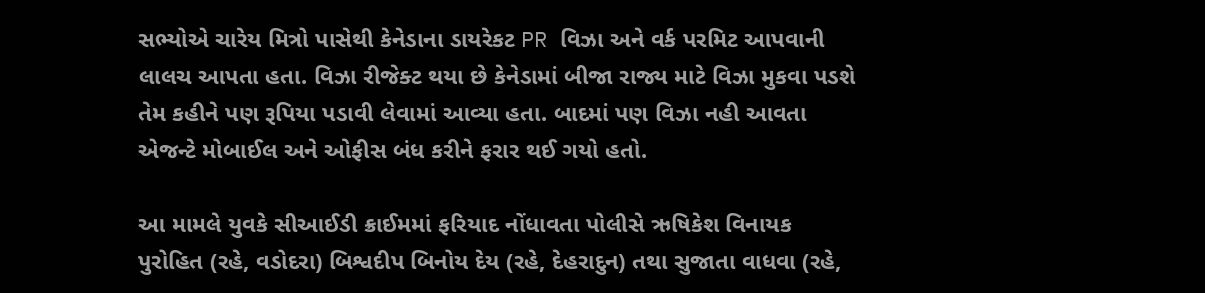સભ્યોએ ચારેય મિત્રો પાસેથી કેનેડાના ડાયરેકટ PR વિઝા અને વર્ક પરમિટ આપવાની લાલચ આપતા હતા. વિઝા રીજેક્ટ થયા છે કેનેડામાં બીજા રાજ્ય માટે વિઝા મુકવા પડશે તેમ કહીને પણ રૂપિયા પડાવી લેવામાં આવ્યા હતા. બાદમાં પણ વિઝા નહી આવતા એજન્ટે મોબાઈલ અને ઓફીસ બંધ કરીને ફરાર થઈ ગયો હતો.

આ મામલે યુવકે સીઆઈડી ક્રાઈમમાં ફરિયાદ નોંધાવતા પોલીસે ઋષિકેશ વિનાયક પુરોહિત (રહે, વડોદરા) બિશ્વદીપ બિનોય દેય (રહે, દેહરાદુન) તથા સુજાતા વાધવા (રહે,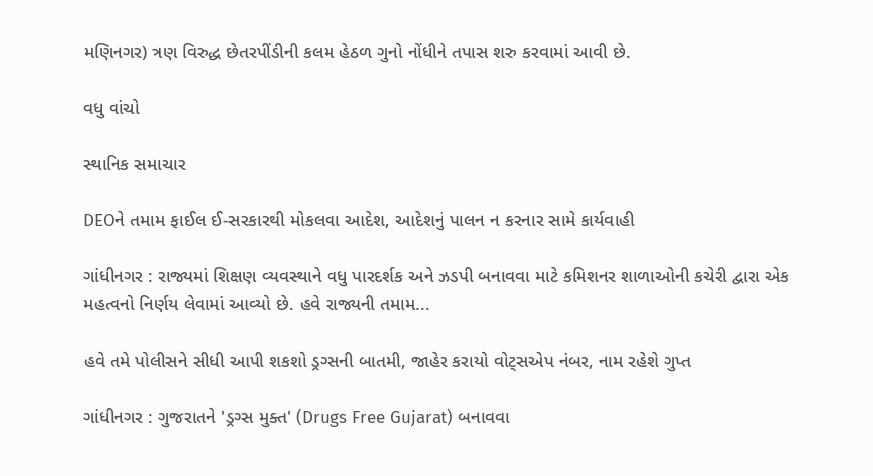મણિનગર) ત્રણ વિરુદ્ધ છેતરપીંડીની કલમ હેઠળ ગુનો નોંધીને તપાસ શરુ કરવામાં આવી છે.

વધુ વાંચો

સ્થાનિક સમાચાર

DEOને તમામ ફાઈલ ઈ-સરકારથી મોકલવા આદેશ, આદેશનું પાલન ન કરનાર સામે કાર્યવાહી

ગાંધીનગર : રાજ્યમાં શિક્ષણ વ્યવસ્થાને વધુ પારદર્શક અને ઝડપી બનાવવા માટે કમિશનર શાળાઓની કચેરી દ્વારા એક મહત્વનો નિર્ણય લેવામાં આવ્યો છે. હવે રાજ્યની તમામ...

હવે તમે પોલીસને સીધી આપી શકશો ડ્રગ્સની બાતમી, જાહેર કરાયો વોટ્સએપ નંબર, નામ રહેશે ગુપ્ત

ગાંધીનગર : ગુજરાતને 'ડ્રગ્સ મુક્ત' (Drugs Free Gujarat) બનાવવા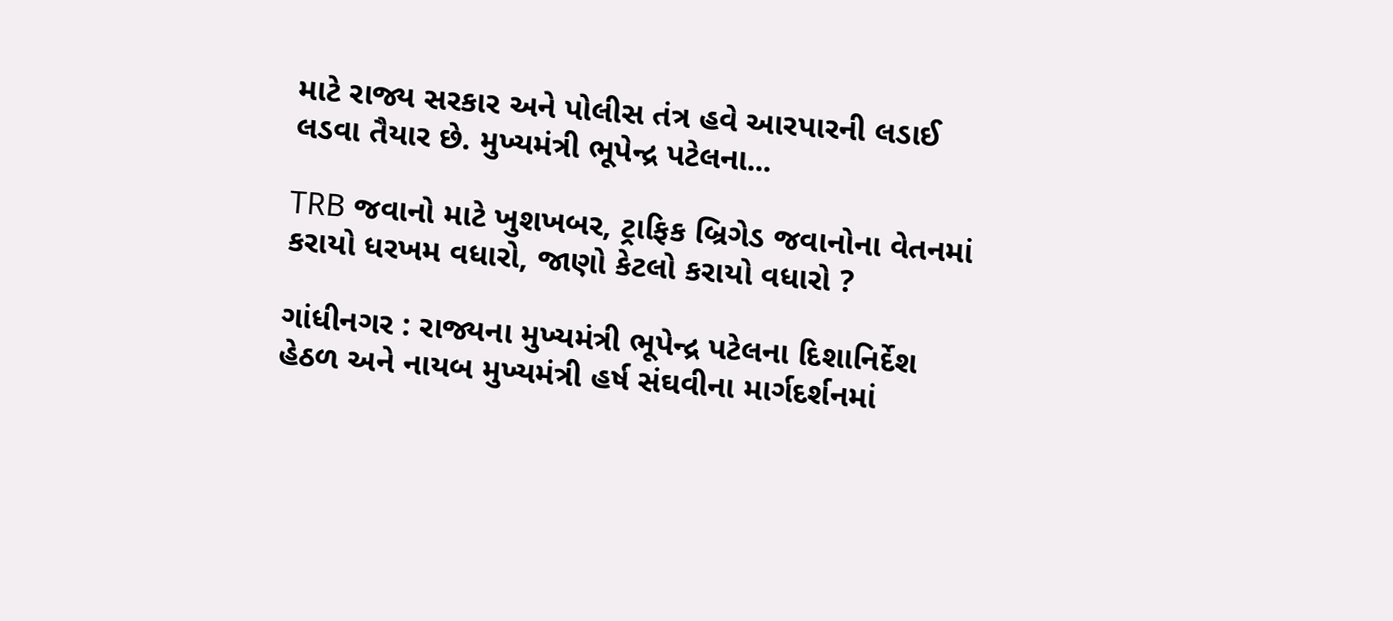માટે રાજ્ય સરકાર અને પોલીસ તંત્ર હવે આરપારની લડાઈ લડવા તૈયાર છે. મુખ્યમંત્રી ભૂપેન્દ્ર પટેલના...

TRB જવાનો માટે ખુશખબર, ટ્રાફિક બ્રિગેડ જવાનોના વેતનમાં કરાયો ધરખમ વધારો, જાણો કેટલો કરાયો વધારો ?

ગાંધીનગર : રાજ્યના મુખ્યમંત્રી ભૂપેન્દ્ર પટેલના દિશાનિર્દેશ હેઠળ અને નાયબ મુખ્યમંત્રી હર્ષ સંઘવીના માર્ગદર્શનમાં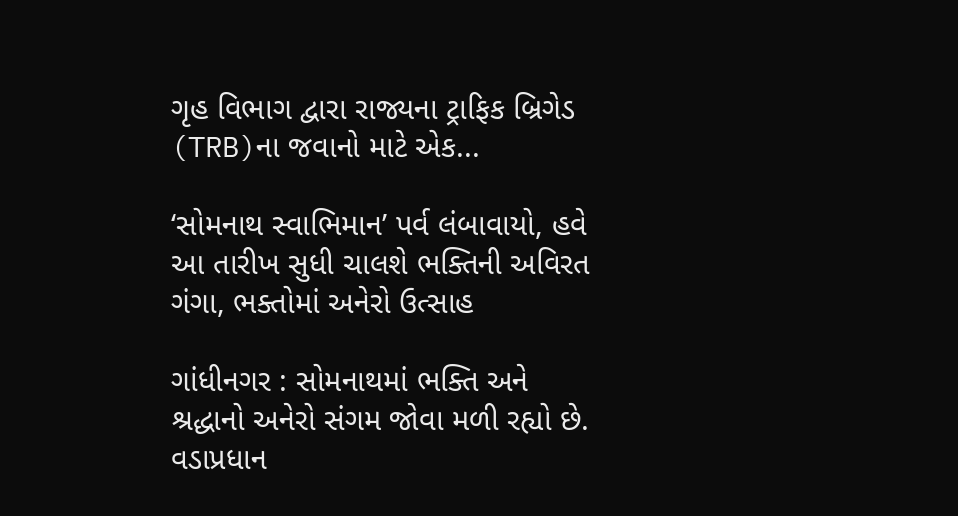ગૃહ વિભાગ દ્વારા રાજ્યના ટ્રાફિક બ્રિગેડ (TRB)ના જવાનો માટે એક...

‘સોમનાથ સ્વાભિમાન’ પર્વ લંબાવાયો, હવે આ તારીખ સુધી ચાલશે ભક્તિની અવિરત ગંગા, ભક્તોમાં અનેરો ઉત્સાહ

ગાંધીનગર : સોમનાથમાં ભક્તિ અને શ્રદ્ધાનો અનેરો સંગમ જોવા મળી રહ્યો છે. વડાપ્રધાન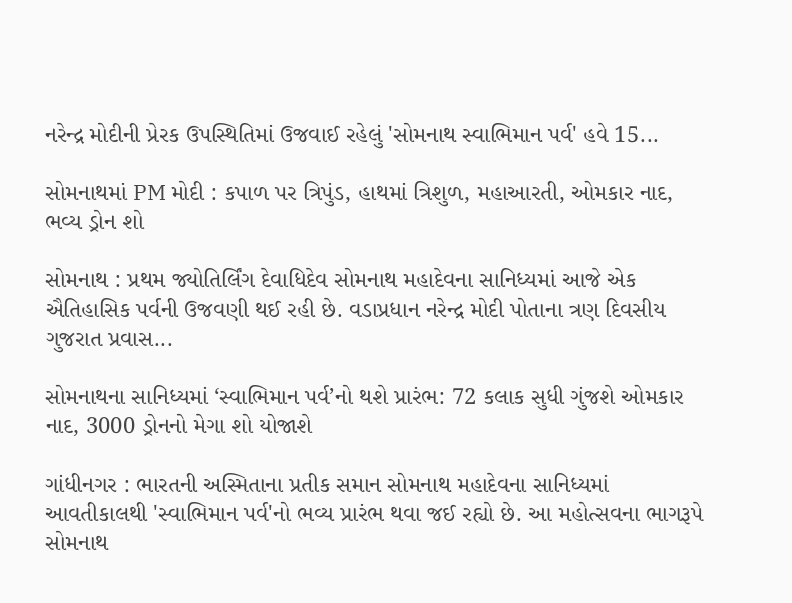નરેન્દ્ર મોદીની પ્રેરક ઉપસ્થિતિમાં ઉજવાઈ રહેલું 'સોમનાથ સ્વાભિમાન પર્વ' હવે 15...

સોમનાથમાં PM મોદી : કપાળ પર ત્રિપુંડ, હાથમાં ત્રિશુળ, મહાઆરતી, ઓમકાર નાદ, ભવ્ય ડ્રોન શો

સોમનાથ : પ્રથમ જ્યોતિર્લિંગ દેવાધિદેવ સોમનાથ મહાદેવના સાનિધ્યમાં આજે એક ઐતિહાસિક પર્વની ઉજવણી થઈ રહી છે. વડાપ્રધાન નરેન્દ્ર મોદી પોતાના ત્રણ દિવસીય ગુજરાત પ્રવાસ...

સોમનાથના સાનિધ્યમાં ‘સ્વાભિમાન પર્વ’નો થશે પ્રારંભ: 72 કલાક સુધી ગુંજશે ઓમકાર નાદ, 3000 ડ્રોનનો મેગા શો યોજાશે

ગાંધીનગર : ભારતની અસ્મિતાના પ્રતીક સમાન સોમનાથ મહાદેવના સાનિધ્યમાં આવતીકાલથી 'સ્વાભિમાન પર્વ'નો ભવ્ય પ્રારંભ થવા જઈ રહ્યો છે. આ મહોત્સવના ભાગરૂપે સોમનાથ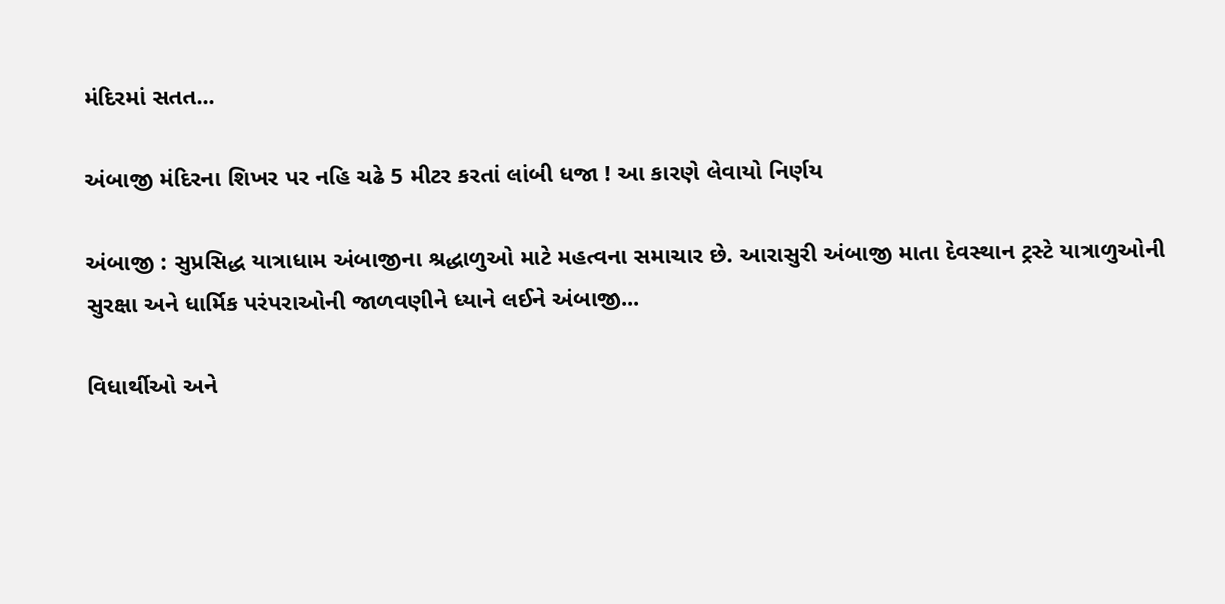મંદિરમાં સતત...

અંબાજી મંદિરના શિખર પર નહિ ચઢે 5 મીટર કરતાં લાંબી ધજા ! આ કારણે લેવાયો નિર્ણય

અંબાજી : સુપ્રસિદ્ધ યાત્રાધામ અંબાજીના શ્રદ્ધાળુઓ માટે મહત્વના સમાચાર છે. આરાસુરી અંબાજી માતા દેવસ્થાન ટ્રસ્ટે યાત્રાળુઓની સુરક્ષા અને ધાર્મિક પરંપરાઓની જાળવણીને ધ્યાને લઈને અંબાજી...

વિધાર્થીઓ અને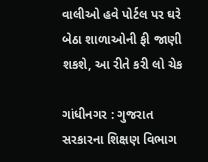વાલીઓ હવે પોર્ટલ પર ઘરે બેઠા શાળાઓની ફી જાણી શકશે, આ રીતે કરી લો ચેક

ગાંધીનગર : ગુજરાત સરકારના શિક્ષણ વિભાગ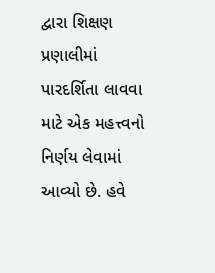દ્વારા શિક્ષણ પ્રણાલીમાં પારદર્શિતા લાવવા માટે એક મહત્ત્વનો નિર્ણય લેવામાં આવ્યો છે. હવે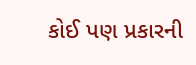કોઈ પણ પ્રકારની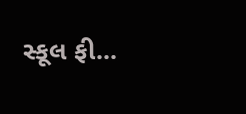સ્કૂલ ફી...